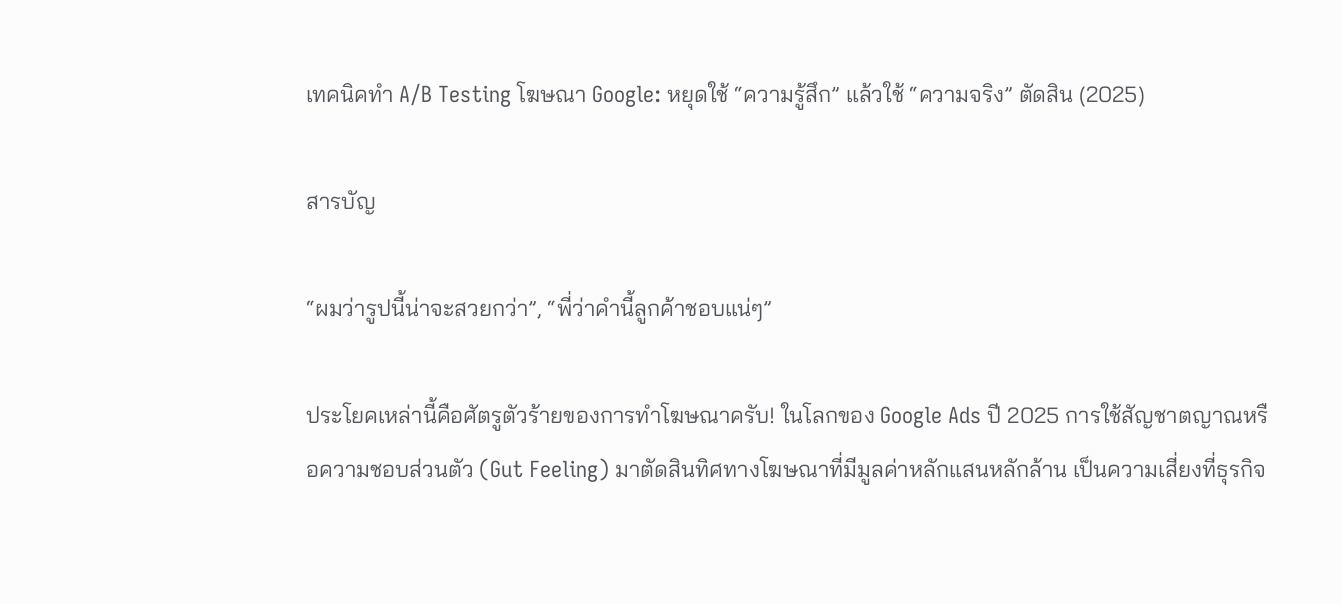เทคนิคทำ A/B Testing โฆษณา Google: หยุดใช้ “ความรู้สึก” แล้วใช้ “ความจริง” ตัดสิน (2025)

สารบัญ

“ผมว่ารูปนี้น่าจะสวยกว่า”, “พี่ว่าคำนี้ลูกค้าชอบแน่ๆ”

ประโยคเหล่านี้คือศัตรูตัวร้ายของการทำโฆษณาครับ! ในโลกของ Google Ads ปี 2025 การใช้สัญชาตญาณหรือความชอบส่วนตัว (Gut Feeling) มาตัดสินทิศทางโฆษณาที่มีมูลค่าหลักแสนหลักล้าน เป็นความเสี่ยงที่ธุรกิจ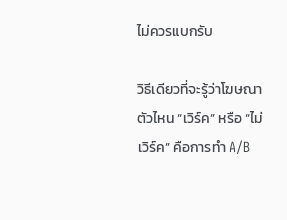ไม่ควรแบกรับ

วิธีเดียวที่จะรู้ว่าโฆษณาตัวไหน “เวิร์ค” หรือ “ไม่เวิร์ค” คือการทำ A/B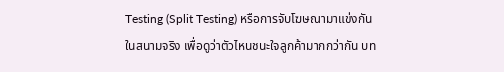Testing (Split Testing) หรือการจับโฆษณามาแข่งกันในสนามจริง เพื่อดูว่าตัวไหนชนะใจลูกค้ามากกว่ากัน บท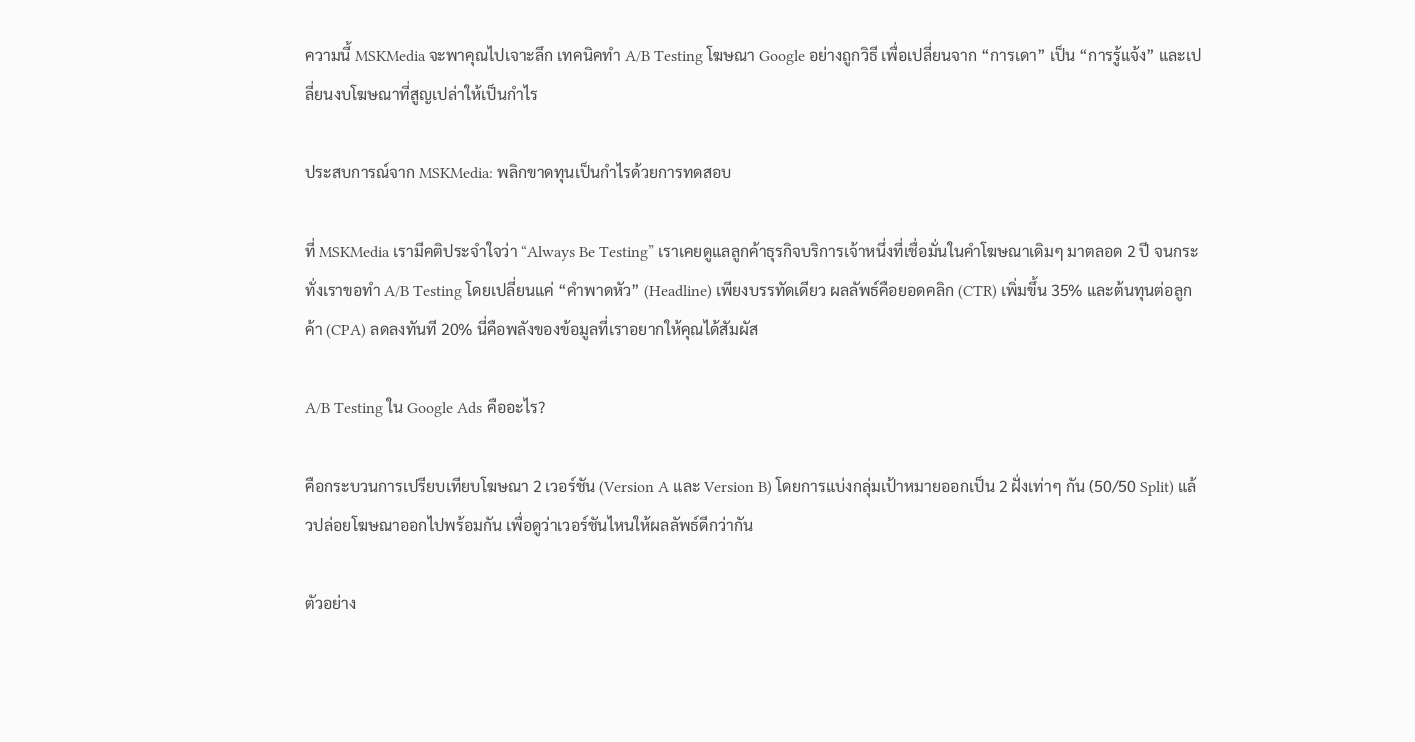ความนี้ MSKMedia จะพาคุณไปเจาะลึก เทคนิคทำ A/B Testing โฆษณา Google อย่างถูกวิธี เพื่อเปลี่ยนจาก “การเดา” เป็น “การรู้แจ้ง” และเปลี่ยนงบโฆษณาที่สูญเปล่าให้เป็นกำไร

ประสบการณ์จาก MSKMedia: พลิกขาดทุนเป็นกำไรด้วยการทดสอบ

ที่ MSKMedia เรามีคติประจำใจว่า “Always Be Testing” เราเคยดูแลลูกค้าธุรกิจบริการเจ้าหนึ่งที่เชื่อมั่นในคำโฆษณาเดิมๆ มาตลอด 2 ปี จนกระทั่งเราขอทำ A/B Testing โดยเปลี่ยนแค่ “คำพาดหัว” (Headline) เพียงบรรทัดเดียว ผลลัพธ์คือยอดคลิก (CTR) เพิ่มขึ้น 35% และต้นทุนต่อลูกค้า (CPA) ลดลงทันที 20% นี่คือพลังของข้อมูลที่เราอยากให้คุณได้สัมผัส

A/B Testing ใน Google Ads คืออะไร?

คือกระบวนการเปรียบเทียบโฆษณา 2 เวอร์ชัน (Version A และ Version B) โดยการแบ่งกลุ่มเป้าหมายออกเป็น 2 ฝั่งเท่าๆ กัน (50/50 Split) แล้วปล่อยโฆษณาออกไปพร้อมกัน เพื่อดูว่าเวอร์ชันไหนให้ผลลัพธ์ดีกว่ากัน

ตัวอย่าง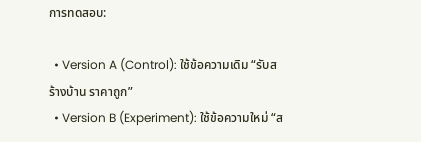การทดสอบ:

  • Version A (Control): ใช้ข้อความเดิม “รับสร้างบ้าน ราคาถูก”
  • Version B (Experiment): ใช้ข้อความใหม่ “ส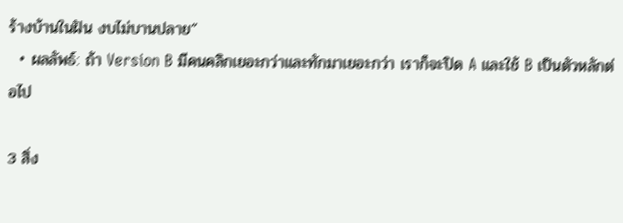ร้างบ้านในฝัน งบไม่บานปลาย”
  • ผลลัพธ์: ถ้า Version B มีคนคลิกเยอะกว่าและทักมาเยอะกว่า เราก็จะปิด A และใช้ B เป็นตัวหลักต่อไป

3 สิ่ง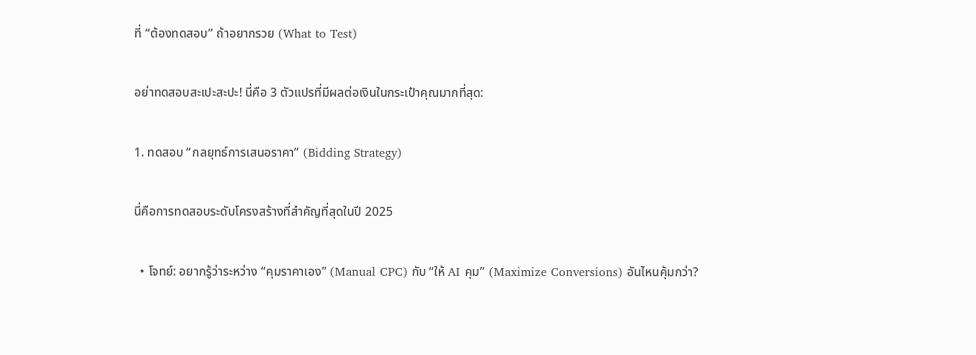ที่ “ต้องทดสอบ” ถ้าอยากรวย (What to Test)

อย่าทดสอบสะเปะสะปะ! นี่คือ 3 ตัวแปรที่มีผลต่อเงินในกระเป๋าคุณมากที่สุด:

1. ทดสอบ “กลยุทธ์การเสนอราคา” (Bidding Strategy)

นี่คือการทดสอบระดับโครงสร้างที่สำคัญที่สุดในปี 2025

  • โจทย์: อยากรู้ว่าระหว่าง “คุมราคาเอง” (Manual CPC) กับ “ให้ AI คุม” (Maximize Conversions) อันไหนคุ้มกว่า?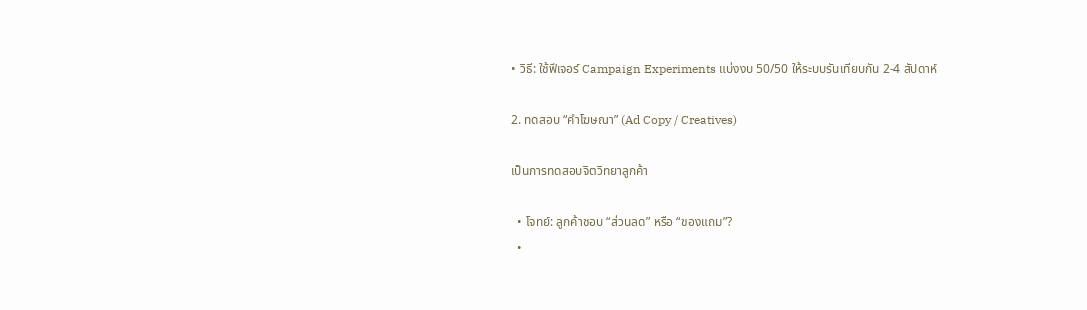• วิธี: ใช้ฟีเจอร์ Campaign Experiments แบ่งงบ 50/50 ให้ระบบรันเทียบกัน 2-4 สัปดาห์

2. ทดสอบ “คำโฆษณา” (Ad Copy / Creatives)

เป็นการทดสอบจิตวิทยาลูกค้า

  • โจทย์: ลูกค้าชอบ “ส่วนลด” หรือ “ของแถม”?
  •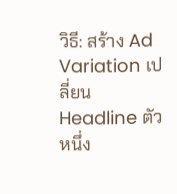วิธี: สร้าง Ad Variation เปลี่ยน Headline ตัวหนึ่ง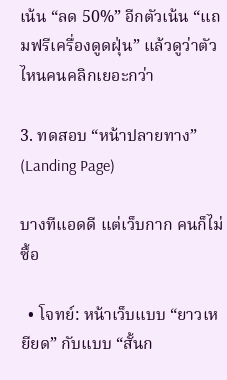เน้น “ลด 50%” อีกตัวเน้น “แถมฟรีเครื่องดูดฝุ่น” แล้วดูว่าตัวไหนคนคลิกเยอะกว่า

3. ทดสอบ “หน้าปลายทาง” (Landing Page)

บางทีแอดดี แต่เว็บกาก คนก็ไม่ซื้อ

  • โจทย์: หน้าเว็บแบบ “ยาวเหยียด” กับแบบ “สั้นก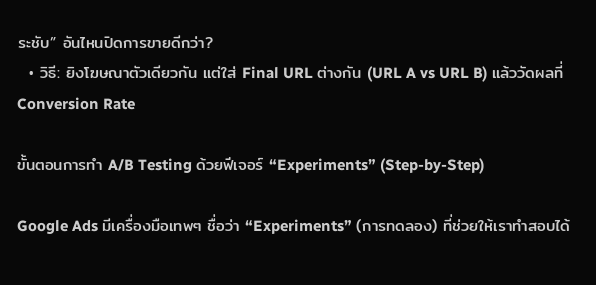ระชับ” อันไหนปิดการขายดีกว่า?
  • วิธี: ยิงโฆษณาตัวเดียวกัน แต่ใส่ Final URL ต่างกัน (URL A vs URL B) แล้ววัดผลที่ Conversion Rate

ขั้นตอนการทำ A/B Testing ด้วยฟีเจอร์ “Experiments” (Step-by-Step)

Google Ads มีเครื่องมือเทพๆ ชื่อว่า “Experiments” (การทดลอง) ที่ช่วยให้เราทำสอบได้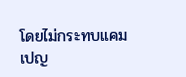โดยไม่กระทบแคมเปญ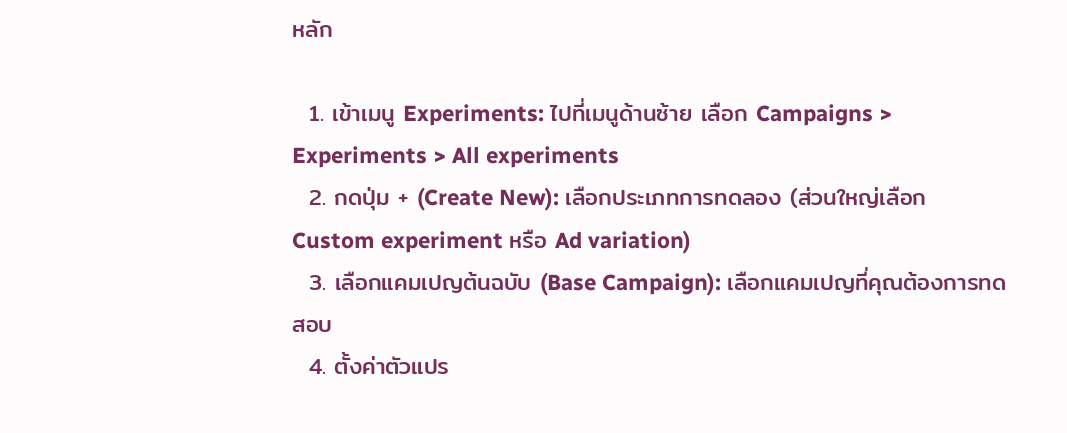หลัก

  1. เข้าเมนู Experiments: ไปที่เมนูด้านซ้าย เลือก Campaigns > Experiments > All experiments
  2. กดปุ่ม + (Create New): เลือกประเภทการทดลอง (ส่วนใหญ่เลือก Custom experiment หรือ Ad variation)
  3. เลือกแคมเปญต้นฉบับ (Base Campaign): เลือกแคมเปญที่คุณต้องการทดสอบ
  4. ตั้งค่าตัวแปร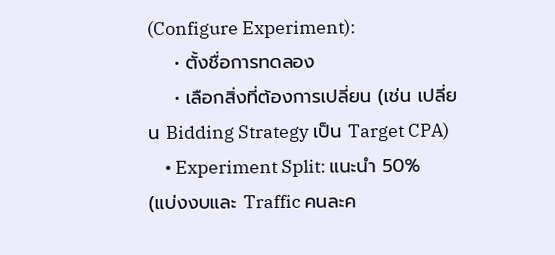(Configure Experiment):
    • ตั้งชื่อการทดลอง
    • เลือกสิ่งที่ต้องการเปลี่ยน (เช่น เปลี่ยน Bidding Strategy เป็น Target CPA)
    • Experiment Split: แนะนำ 50% (แบ่งงบและ Traffic คนละค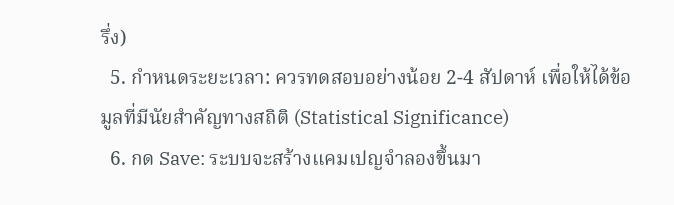รึ่ง)
  5. กำหนดระยะเวลา: ควรทดสอบอย่างน้อย 2-4 สัปดาห์ เพื่อให้ได้ข้อมูลที่มีนัยสำคัญทางสถิติ (Statistical Significance)
  6. กด Save: ระบบจะสร้างแคมเปญจำลองขึ้นมา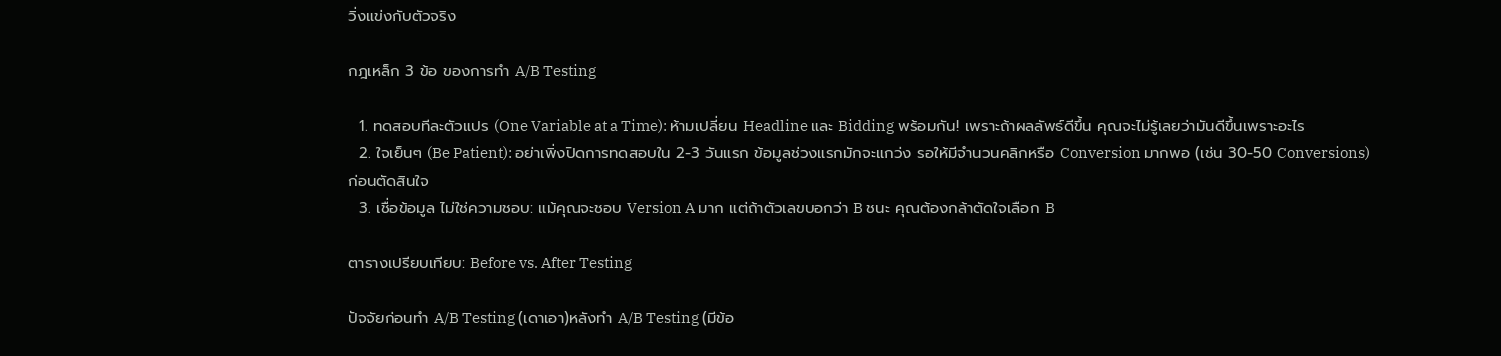วิ่งแข่งกับตัวจริง

กฎเหล็ก 3 ข้อ ของการทำ A/B Testing

  1. ทดสอบทีละตัวแปร (One Variable at a Time): ห้ามเปลี่ยน Headline และ Bidding พร้อมกัน! เพราะถ้าผลลัพธ์ดีขึ้น คุณจะไม่รู้เลยว่ามันดีขึ้นเพราะอะไร
  2. ใจเย็นๆ (Be Patient): อย่าเพิ่งปิดการทดสอบใน 2-3 วันแรก ข้อมูลช่วงแรกมักจะแกว่ง รอให้มีจำนวนคลิกหรือ Conversion มากพอ (เช่น 30-50 Conversions) ก่อนตัดสินใจ
  3. เชื่อข้อมูล ไม่ใช่ความชอบ: แม้คุณจะชอบ Version A มาก แต่ถ้าตัวเลขบอกว่า B ชนะ คุณต้องกล้าตัดใจเลือก B

ตารางเปรียบเทียบ: Before vs. After Testing

ปัจจัยก่อนทำ A/B Testing (เดาเอา)หลังทำ A/B Testing (มีข้อ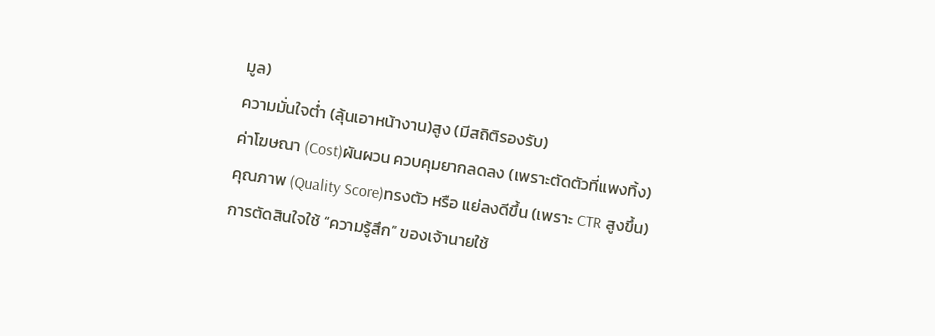มูล)
ความมั่นใจต่ำ (ลุ้นเอาหน้างาน)สูง (มีสถิติรองรับ)
ค่าโฆษณา (Cost)ผันผวน ควบคุมยากลดลง (เพราะตัดตัวที่แพงทิ้ง)
คุณภาพ (Quality Score)ทรงตัว หรือ แย่ลงดีขึ้น (เพราะ CTR สูงขึ้น)
การตัดสินใจใช้ “ความรู้สึก” ของเจ้านายใช้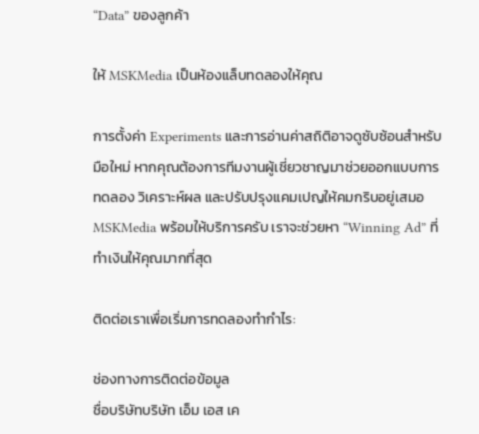“Data” ของลูกค้า

ให้ MSKMedia เป็นห้องแล็บทดลองให้คุณ

การตั้งค่า Experiments และการอ่านค่าสถิติอาจดูซับซ้อนสำหรับมือใหม่ หากคุณต้องการทีมงานผู้เชี่ยวชาญมาช่วยออกแบบการทดลอง วิเคราะห์ผล และปรับปรุงแคมเปญให้คมกริบอยู่เสมอ MSKMedia พร้อมให้บริการครับ เราจะช่วยหา “Winning Ad” ที่ทำเงินให้คุณมากที่สุด

ติดต่อเราเพื่อเริ่มการทดลองทำกำไร:

ช่องทางการติดต่อข้อมูล
ชื่อบริษัทบริษัท เอ็ม เอส เค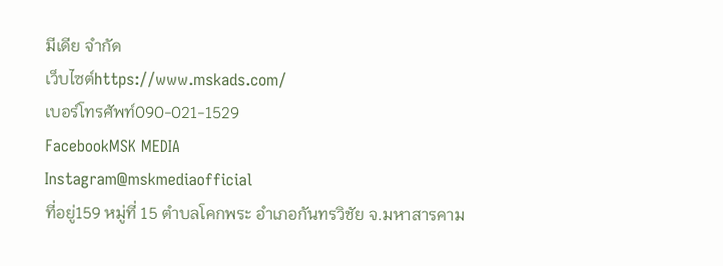มีเดีย จำกัด
เว็บไซต์https://www.mskads.com/
เบอร์โทรศัพท์090-021-1529
FacebookMSK MEDIA
Instagram@mskmediaofficial
ที่อยู่159 หมู่ที่ 15 ตำบลโคกพระ อำเภอกันทรวิชัย จ.มหาสารคาม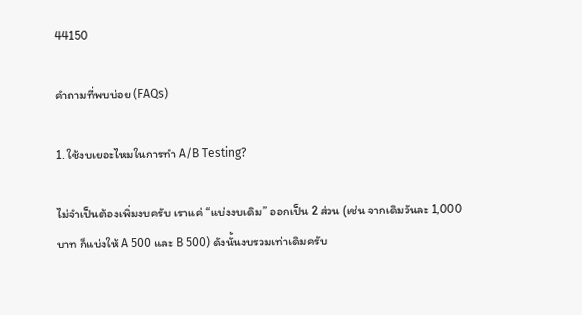44150

คำถามที่พบบ่อย (FAQs)

1. ใช้งบเยอะไหมในการทำ A/B Testing?

ไม่จำเป็นต้องเพิ่มงบครับ เราแค่ “แบ่งงบเดิม” ออกเป็น 2 ส่วน (เช่น จากเดิมวันละ 1,000 บาท ก็แบ่งให้ A 500 และ B 500) ดังนั้นงบรวมเท่าเดิมครับ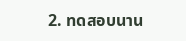2. ทดสอบนาน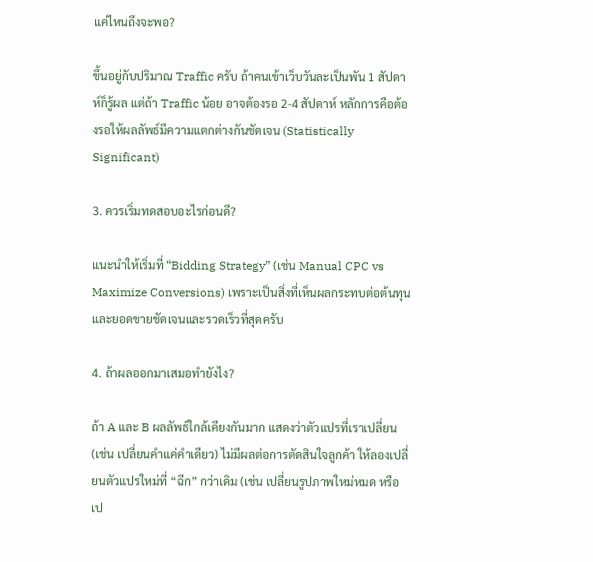แค่ไหนถึงจะพอ?

ขึ้นอยู่กับปริมาณ Traffic ครับ ถ้าคนเข้าเว็บวันละเป็นพัน 1 สัปดาห์ก็รู้ผล แต่ถ้า Traffic น้อย อาจต้องรอ 2-4 สัปดาห์ หลักการคือต้องรอให้ผลลัพธ์มีความแตกต่างกันชัดเจน (Statistically Significant)

3. ควรเริ่มทดสอบอะไรก่อนดี?

แนะนำให้เริ่มที่ “Bidding Strategy” (เช่น Manual CPC vs Maximize Conversions) เพราะเป็นสิ่งที่เห็นผลกระทบต่อต้นทุนและยอดขายชัดเจนและรวดเร็วที่สุดครับ

4. ถ้าผลออกมาเสมอทำยังไง?

ถ้า A และ B ผลลัพธ์ใกล้เคียงกันมาก แสดงว่าตัวแปรที่เราเปลี่ยน (เช่น เปลี่ยนคำแค่คำเดียว) ไม่มีผลต่อการตัดสินใจลูกค้า ให้ลองเปลี่ยนตัวแปรใหม่ที่ “ฉีก” กว่าเดิม (เช่น เปลี่ยนรูปภาพใหม่หมด หรือเป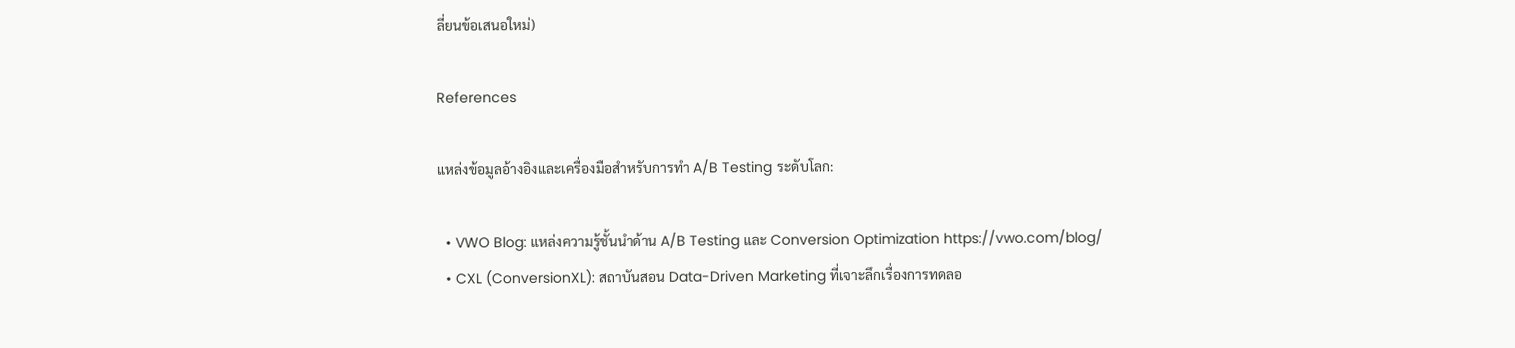ลี่ยนข้อเสนอใหม่)

References

แหล่งข้อมูลอ้างอิงและเครื่องมือสำหรับการทำ A/B Testing ระดับโลก:

  • VWO Blog: แหล่งความรู้ชั้นนำด้าน A/B Testing และ Conversion Optimization https://vwo.com/blog/
  • CXL (ConversionXL): สถาบันสอน Data-Driven Marketing ที่เจาะลึกเรื่องการทดลอ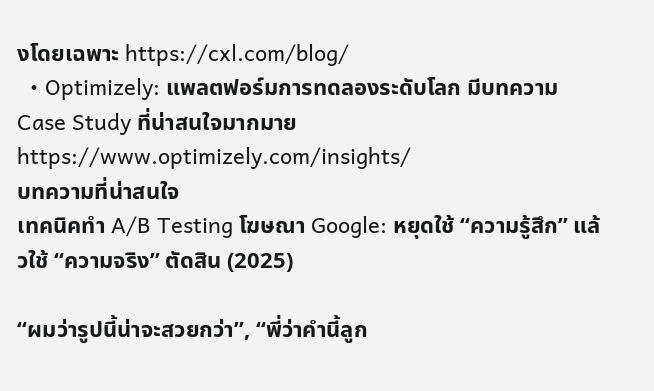งโดยเฉพาะ https://cxl.com/blog/
  • Optimizely: แพลตฟอร์มการทดลองระดับโลก มีบทความ Case Study ที่น่าสนใจมากมาย https://www.optimizely.com/insights/
บทความที่น่าสนใจ
เทคนิคทำ A/B Testing โฆษณา Google: หยุดใช้ “ความรู้สึก” แล้วใช้ “ความจริง” ตัดสิน (2025)

“ผมว่ารูปนี้น่าจะสวยกว่า”, “พี่ว่าคำนี้ลูก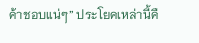ค้าชอบแน่ๆ” ประโยคเหล่านี้คื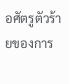อศัตรูตัวร้ายของการ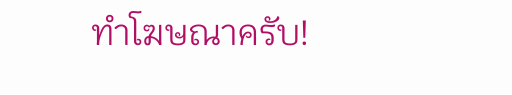ทำโฆษณาครับ!